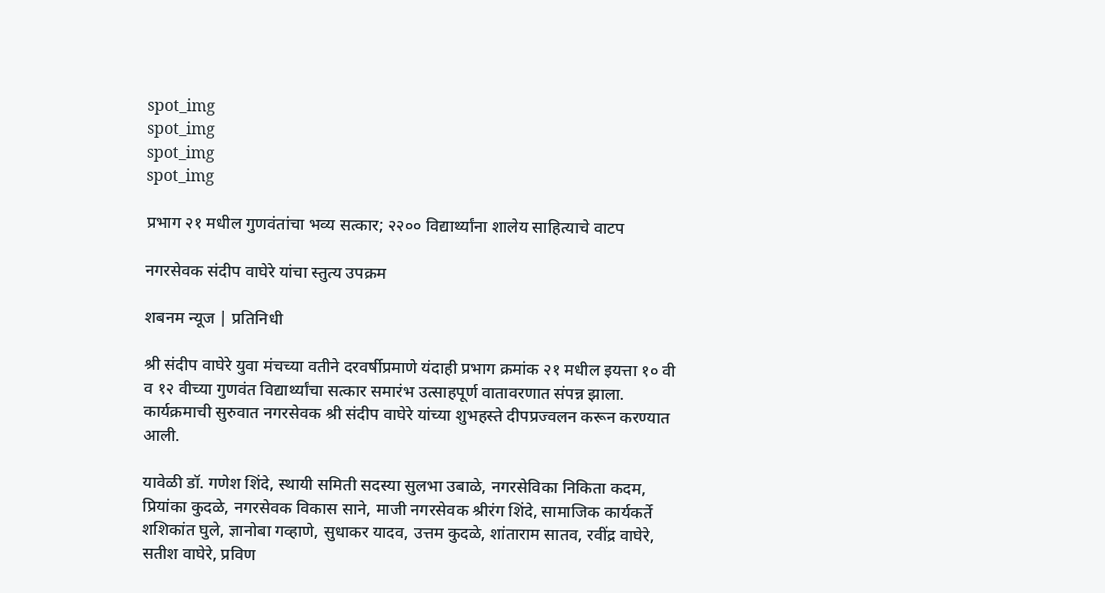spot_img
spot_img
spot_img
spot_img

प्रभाग २१ मधील गुणवंतांचा भव्य सत्कार; २२०० विद्यार्थ्यांना शालेय साहित्याचे वाटप

नगरसेवक संदीप वाघेरे यांचा स्तुत्य उपक्रम

शबनम न्यूज | प्रतिनिधी

श्री संदीप वाघेरे युवा मंचच्या वतीने दरवर्षीप्रमाणे यंदाही प्रभाग क्रमांक २१ मधील इयत्ता १० वी व १२ वीच्या गुणवंत विद्यार्थ्यांचा सत्कार समारंभ उत्साहपूर्ण वातावरणात संपन्न झाला. कार्यक्रमाची सुरुवात नगरसेवक श्री संदीप वाघेरे यांच्या शुभहस्ते दीपप्रज्वलन करून करण्यात आली.

यावेळी डॉ. गणेश शिंदे, स्थायी समिती सदस्या सुलभा उबाळे, नगरसेविका निकिता कदम, प्रियांका कुदळे, नगरसेवक विकास साने, माजी नगरसेवक श्रीरंग शिंदे, सामाजिक कार्यकर्ते शशिकांत घुले, ज्ञानोबा गव्हाणे, सुधाकर यादव, उत्तम कुदळे, शांताराम सातव, रवींद्र वाघेरे, सतीश वाघेरे, प्रविण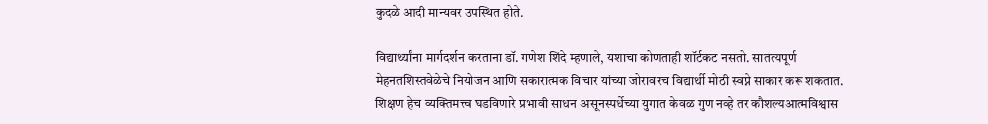कुदळे आदी मान्यवर उपस्थित होते.

विद्यार्थ्यांना मार्गदर्शन करताना डॉ. गणेश शिंदे म्हणाले, यशाचा कोणताही शॉर्टकट नसतो. सातत्यपूर्ण मेहनतशिस्तवेळेचे नियोजन आणि सकारात्मक विचार यांच्या जोरावरच विद्यार्थी मोठी स्वप्ने साकार करू शकतात. शिक्षण हेच व्यक्तिमत्त्व घडविणारे प्रभावी साधन असूनस्पर्धेच्या युगात केवळ गुण नव्हे तर कौशल्यआत्मविश्वास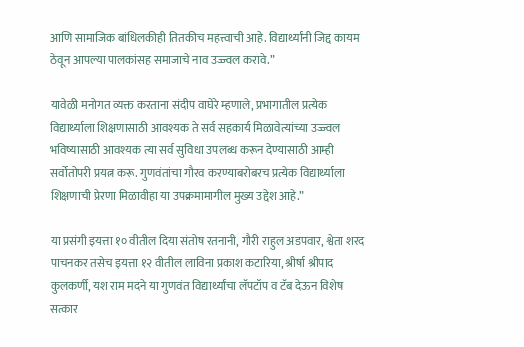आणि सामाजिक बांधिलकीही तितकीच महत्त्वाची आहे. विद्यार्थ्यांनी जिद्द कायम ठेवून आपल्या पालकांसह समाजाचे नाव उज्ज्वल करावे.”

यावेळी मनोगत व्यक्त करताना संदीप वाघेरे म्हणाले, प्रभागातील प्रत्येक विद्यार्थ्याला शिक्षणासाठी आवश्यक ते सर्व सहकार्य मिळावेत्यांच्या उज्ज्वल भविष्यासाठी आवश्यक त्या सर्व सुविधा उपलब्ध करून देण्यासाठी आम्ही सर्वोतोपरी प्रयत्न करू. गुणवंतांचा गौरव करण्याबरोबरच प्रत्येक विद्यार्थ्याला शिक्षणाची प्रेरणा मिळावीहा या उपक्रमामागील मुख्य उद्देश आहे.”

या प्रसंगी इयत्ता १० वीतील दिया संतोष रतनानी, गौरी राहुल अडपवार, श्वेता शरद पाचनकर तसेच इयत्ता १२ वीतील लाविना प्रकाश कटारिया, श्रीर्षा श्रीपाद कुलकर्णी, यश राम मदने या गुणवंत विद्यार्थ्यांचा लॅपटॉप व टॅब देऊन विशेष सत्कार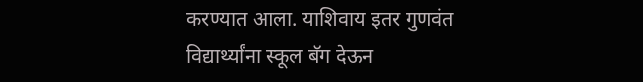करण्यात आला. याशिवाय इतर गुणवंत विद्यार्थ्यांना स्कूल बॅग देऊन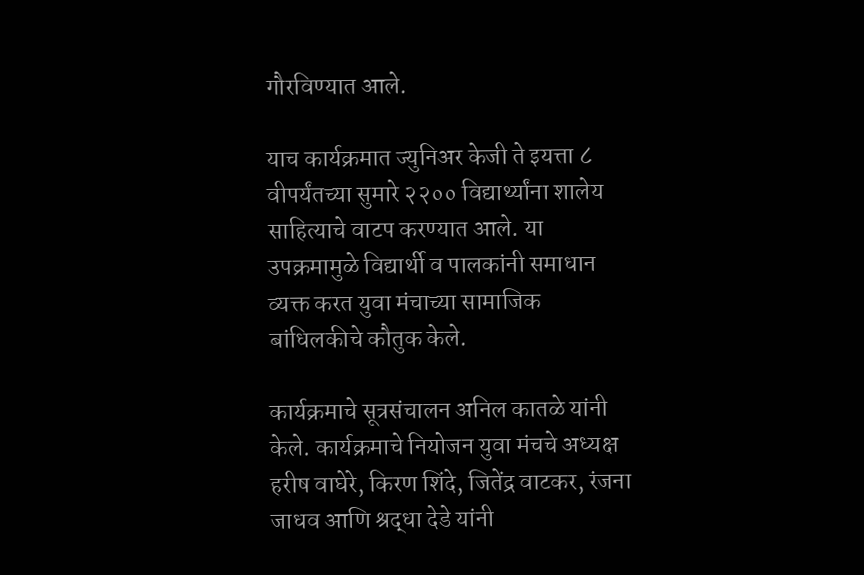गौरविण्यात आले.

याच कार्यक्रमात ज्युनिअर केजी ते इयत्ता ८ वीपर्यंतच्या सुमारे २२०० विद्यार्थ्यांना शालेय साहित्याचे वाटप करण्यात आले. या उपक्रमामुळे विद्यार्थी व पालकांनी समाधान व्यक्त करत युवा मंचाच्या सामाजिक बांधिलकीचे कौतुक केले.

कार्यक्रमाचे सूत्रसंचालन अनिल कातळे यांनी केले. कार्यक्रमाचे नियोजन युवा मंचचे अध्यक्ष हरीष वाघेरे, किरण शिंदे, जितेंद्र वाटकर, रंजना जाधव आणि श्रद्धा देडे यांनी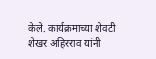केले. कार्यक्रमाच्या शेवटी शेखर अहिरराव यांनी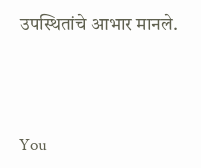उपस्थितांचे आभार मानले.





You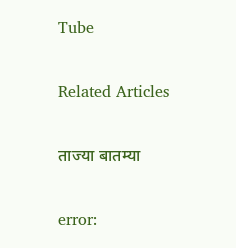Tube

Related Articles

ताज्या बातम्या

error: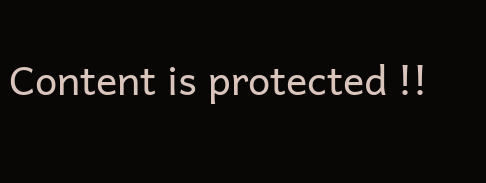Content is protected !!